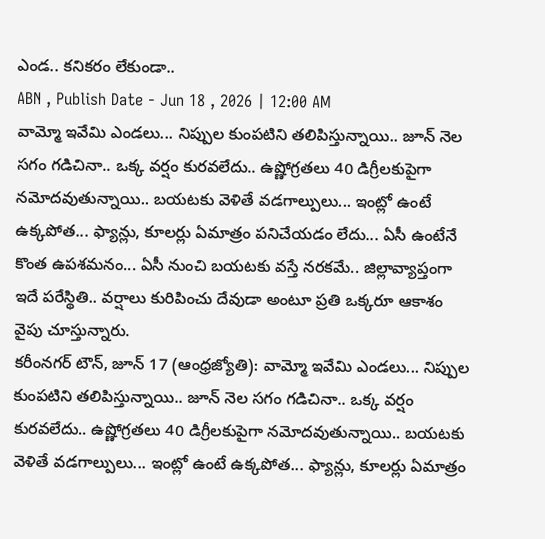ఎండ.. కనికరం లేకుండా..
ABN , Publish Date - Jun 18 , 2026 | 12:00 AM
వామ్మో ఇవేమి ఎండలు... నిప్పుల కుంపటిని తలిపిస్తున్నాయి.. జూన్ నెల సగం గడిచినా.. ఒక్క వర్షం కురవలేదు.. ఉష్ణోగ్రతలు 40 డిగ్రీలకుపైగా నమోదవుతున్నాయి.. బయటకు వెళితే వడగాల్పులు... ఇంట్లో ఉంటే ఉక్కపోత... ఫ్యాన్లు, కూలర్లు ఏమాత్రం పనిచేయడం లేదు... ఏసీ ఉంటేనే కొంత ఉపశమనం... ఏసీ నుంచి బయటకు వస్తే నరకమే.. జిల్లావ్యాప్తంగా ఇదే పరేస్థితి.. వర్షాలు కురిపించు దేవుడా అంటూ ప్రతి ఒక్కరూ ఆకాశం వైపు చూస్తున్నారు.
కరీంనగర్ టౌన్, జూన్ 17 (ఆంధ్రజ్యోతి): వామ్మో ఇవేమి ఎండలు... నిప్పుల కుంపటిని తలిపిస్తున్నాయి.. జూన్ నెల సగం గడిచినా.. ఒక్క వర్షం కురవలేదు.. ఉష్ణోగ్రతలు 40 డిగ్రీలకుపైగా నమోదవుతున్నాయి.. బయటకు వెళితే వడగాల్పులు... ఇంట్లో ఉంటే ఉక్కపోత... ఫ్యాన్లు, కూలర్లు ఏమాత్రం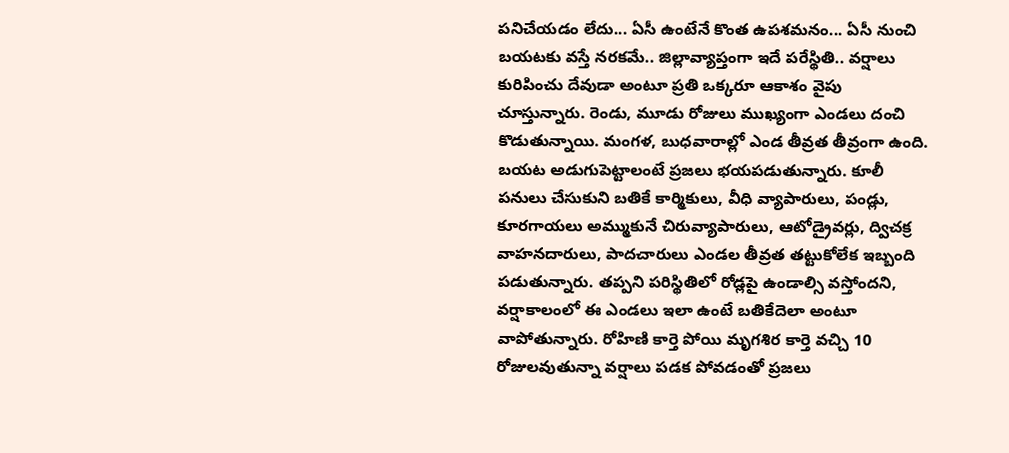పనిచేయడం లేదు... ఏసీ ఉంటేనే కొంత ఉపశమనం... ఏసీ నుంచి బయటకు వస్తే నరకమే.. జిల్లావ్యాప్తంగా ఇదే పరేస్థితి.. వర్షాలు కురిపించు దేవుడా అంటూ ప్రతి ఒక్కరూ ఆకాశం వైపు చూస్తున్నారు. రెండు, మూడు రోజులు ముఖ్యంగా ఎండలు దంచి కొడుతున్నాయి. మంగళ, బుధవారాల్లో ఎండ తీవ్రత తీవ్రంగా ఉంది. బయట అడుగుపెట్టాలంటే ప్రజలు భయపడుతున్నారు. కూలీ పనులు చేసుకుని బతికే కార్మికులు, వీధి వ్యాపారులు, పండ్లు, కూరగాయలు అమ్ముకునే చిరువ్యాపారులు, ఆటోడ్రైవర్లు, ద్విచక్ర వాహనదారులు, పాదచారులు ఎండల తీవ్రత తట్టుకోలేక ఇబ్బంది పడుతున్నారు. తప్పని పరిస్థితిలో రోడ్లపై ఉండాల్సి వస్తోందని, వర్షాకాలంలో ఈ ఎండలు ఇలా ఉంటే బతికేదెలా అంటూ వాపోతున్నారు. రోహిణి కార్తె పోయి మృగశిర కార్తె వచ్చి 10 రోజులవుతున్నా వర్షాలు పడక పోవడంతో ప్రజలు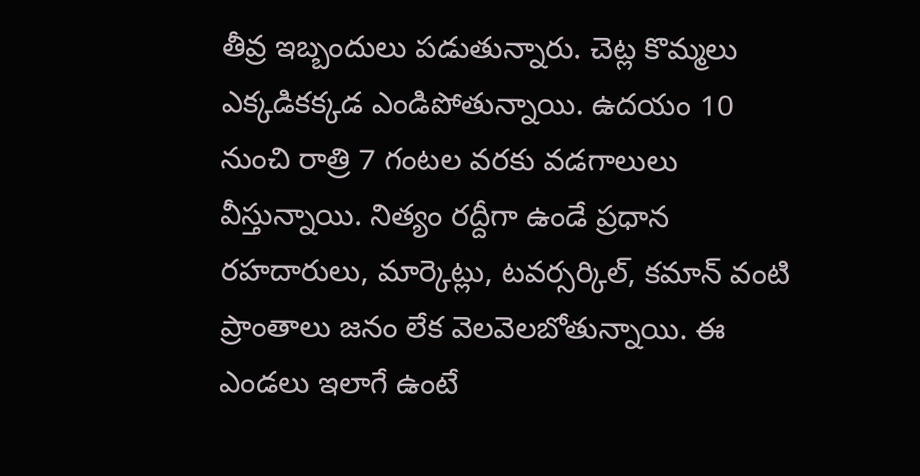తీవ్ర ఇబ్బందులు పడుతున్నారు. చెట్ల కొమ్మలు ఎక్కడికక్కడ ఎండిపోతున్నాయి. ఉదయం 10 నుంచి రాత్రి 7 గంటల వరకు వడగాలులు వీస్తున్నాయి. నిత్యం రద్దీగా ఉండే ప్రధాన రహదారులు, మార్కెట్లు, టవర్సర్కిల్, కమాన్ వంటి ప్రాంతాలు జనం లేక వెలవెలబోతున్నాయి. ఈ ఎండలు ఇలాగే ఉంటే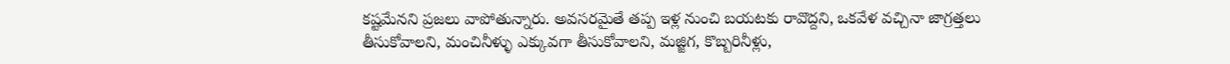కష్టమేనని ప్రజలు వాపోతున్నారు. అవసరమైతే తప్ప ఇళ్ల నుంచి బయటకు రావొద్దని, ఒకవేళ వచ్చినా జాగ్రత్తలు తీసుకోవాలని, మంచినీళ్ళు ఎక్కువగా తీసుకోవాలని, మజ్జిగ, కొబ్బరినీళ్లు,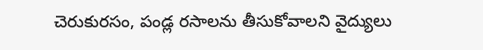చెరుకురసం, పండ్ల రసాలను తీసుకోవాలని వైద్యులు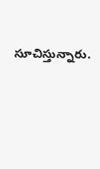సూచిస్తున్నారు.